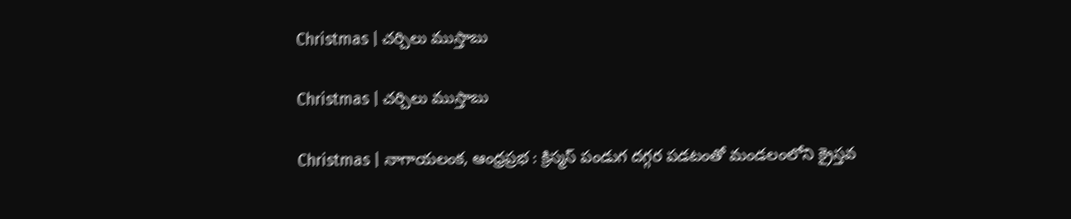Christmas | చర్చిలు ముస్తాబు

Christmas | చర్చిలు ముస్తాబు

Christmas | నాగాయలంక, ఆంధ్రప్రభ : క్రిస్మస్ పండుగ దగ్గర పడటంతో మండలంలోని క్రైస్తవ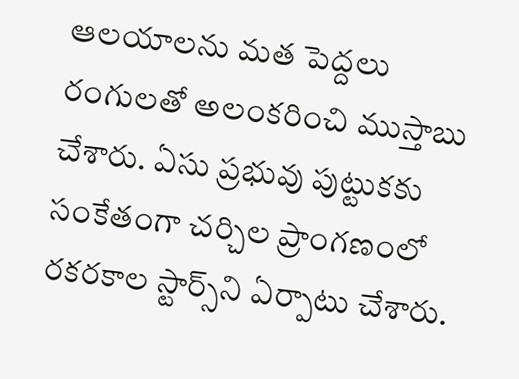ఆలయాలను మత పెద్దలు రంగులతో అలంకరించి ముస్తాబు చేశారు. ఏసు ప్రభువు పుట్టుకకు సంకేతంగా చర్చిల ప్రాంగణంలో రకరకాల స్టార్స్‌ని ఏర్పాటు చేశారు.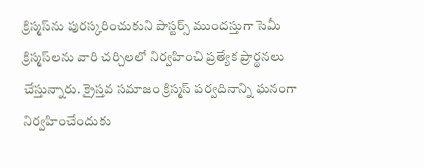క్రిస్మస్‌ను పురస్కరించుకుని పాస్టర్స్ ముందస్తుగా సెమీ క్రిస్మస్‌లను వారి చర్చిలలో నిర్వహించి ప్రత్యేక ప్రార్థనలు చేస్తున్నారు. క్రైస్తవ సమాజం క్రిస్మస్ పర్వదినాన్ని ఘనంగా నిర్వహించేందుకు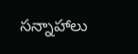సన్నాహాలు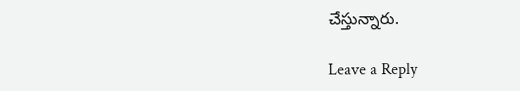చేస్తున్నారు.

Leave a Reply